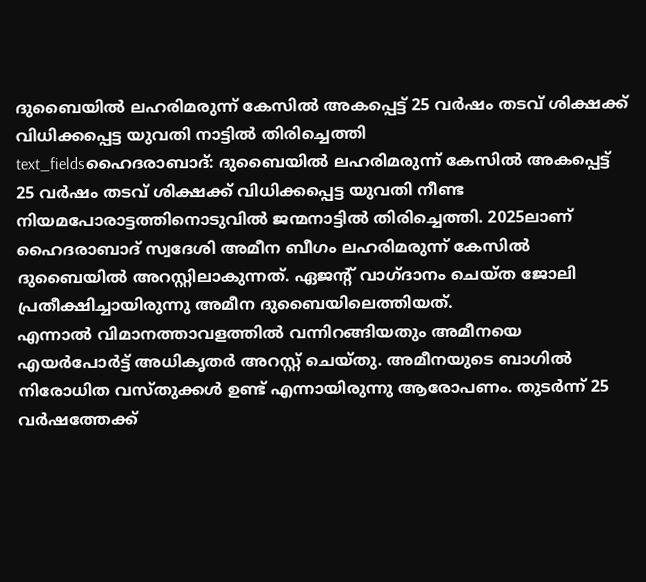ദുബൈയിൽ ലഹരിമരുന്ന് കേസിൽ അകപ്പെട്ട് 25 വർഷം തടവ് ശിക്ഷക്ക് വിധിക്കപ്പെട്ട യുവതി നാട്ടിൽ തിരിച്ചെത്തി
text_fieldsഹൈദരാബാദ്: ദുബൈയിൽ ലഹരിമരുന്ന് കേസിൽ അകപ്പെട്ട് 25 വർഷം തടവ് ശിക്ഷക്ക് വിധിക്കപ്പെട്ട യുവതി നീണ്ട നിയമപോരാട്ടത്തിനൊടുവിൽ ജന്മനാട്ടിൽ തിരിച്ചെത്തി. 2025ലാണ് ഹൈദരാബാദ് സ്വദേശി അമീന ബീഗം ലഹരിമരുന്ന് കേസിൽ ദുബൈയിൽ അറസ്റ്റിലാകുന്നത്. ഏജന്റ് വാഗ്ദാനം ചെയ്ത ജോലി പ്രതീക്ഷിച്ചായിരുന്നു അമീന ദുബൈയിലെത്തിയത്.
എന്നാൽ വിമാനത്താവളത്തിൽ വന്നിറങ്ങിയതും അമീനയെ എയർപോർട്ട് അധികൃതർ അറസ്റ്റ് ചെയ്തു. അമീനയുടെ ബാഗിൽ നിരോധിത വസ്തുക്കൾ ഉണ്ട് എന്നായിരുന്നു ആരോപണം. തുടർന്ന് 25 വർഷത്തേക്ക്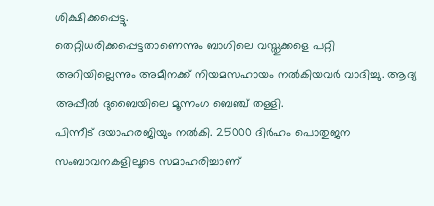ശിക്ഷിക്കപ്പെട്ടു.
തെറ്റിധരിക്കപ്പെട്ടതാണെന്നും ബാഗിലെ വസ്തുക്കളെ പറ്റി അറിയില്ലെന്നും അമീനക്ക് നിയമസഹായം നൽകിയവർ വാദിച്ചു. ആദ്യ അപ്പീൽ ദുബൈയിലെ മൂന്നംഗ ബെഞ്ച് തള്ളി.
പിന്നീട് ദയാഹരജിയും നൽകി. 25000 ദിർഹം പൊതുജന സംബാവനകളിലൂടെ സമാഹരിച്ചാണ്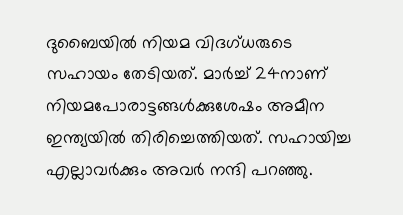ദുബൈയിൽ നിയമ വിദഗ്ധരുടെ സഹായം തേടിയത്. മാർച്ച് 24നാണ് നിയമപോരാട്ടങ്ങൾക്കുശേഷം അമീന ഇന്ത്യയിൽ തിരിച്ചെത്തിയത്. സഹായിച്ച എല്ലാവർക്കും അവർ നന്ദി പറഞ്ഞു.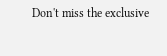Don't miss the exclusive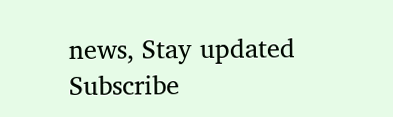news, Stay updated
Subscribe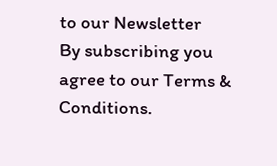to our Newsletter
By subscribing you agree to our Terms & Conditions.